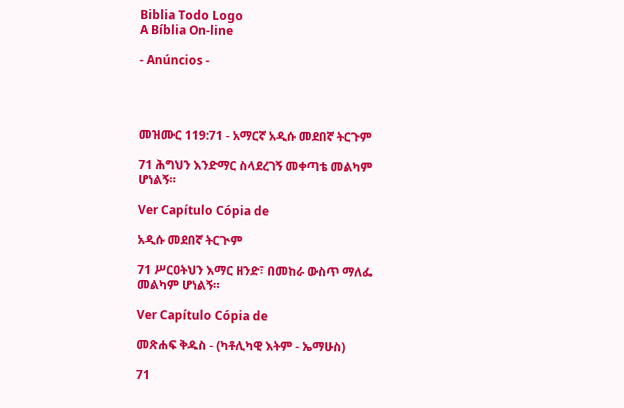Biblia Todo Logo
A Bíblia On-line

- Anúncios -




መዝሙር 119:71 - አማርኛ አዲሱ መደበኛ ትርጉም

71 ሕግህን እንድማር ስላደረገኝ መቀጣቴ መልካም ሆነልኝ።

Ver Capítulo Cópia de

አዲሱ መደበኛ ትርጒም

71 ሥርዐትህን እማር ዘንድ፣ በመከራ ውስጥ ማለፌ መልካም ሆነልኝ።

Ver Capítulo Cópia de

መጽሐፍ ቅዱስ - (ካቶሊካዊ እትም - ኤማሁስ)

71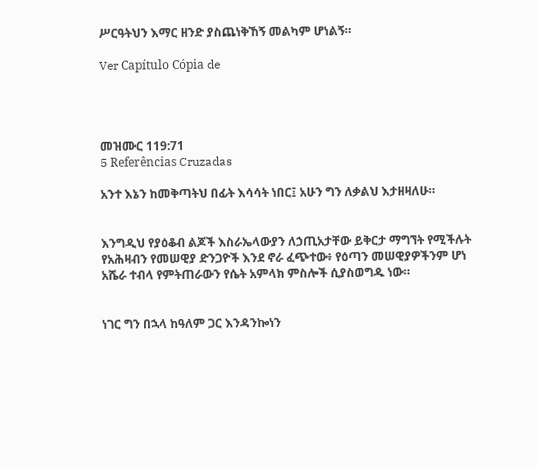ሥርዓትህን እማር ዘንድ ያስጨነቅኸኝ መልካም ሆነልኝ።

Ver Capítulo Cópia de




መዝሙር 119:71
5 Referências Cruzadas

አንተ እኔን ከመቅጣትህ በፊት እሳሳት ነበር፤ አሁን ግን ለቃልህ እታዘዛለሁ።


እንግዲህ የያዕቆብ ልጆች እስራኤላውያን ለኃጢአታቸው ይቅርታ ማግኘት የሚችሉት የአሕዛብን የመሠዊያ ድንጋዮች እንደ ኖራ ፈጭተው፥ የዕጣን መሠዊያዎችንም ሆነ አሼራ ተብላ የምትጠራውን የሴት አምላክ ምስሎች ሲያስወግዱ ነው።


ነገር ግን በኋላ ከዓለም ጋር እንዳንኰነን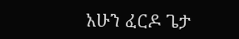አሁን ፈርዶ ጌታ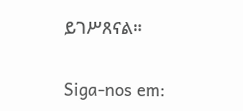ይገሥጸናል።


Siga-nos em: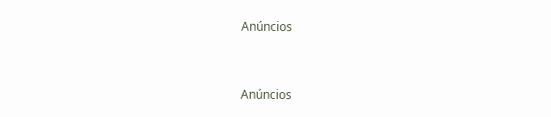Anúncios


Anúncios